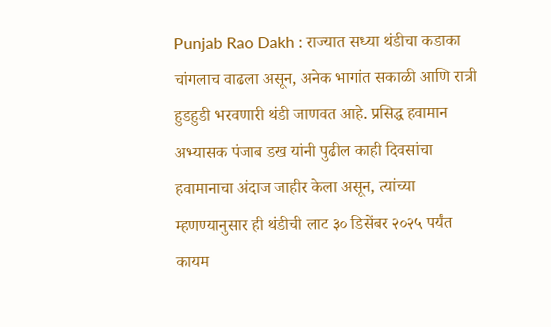Punjab Rao Dakh : राज्यात सध्या थंडीचा कडाका चांगलाच वाढला असून, अनेक भागांत सकाळी आणि रात्री हुडहुडी भरवणारी थंडी जाणवत आहे. प्रसिद्ध हवामान अभ्यासक पंजाब डख यांनी पुढील काही दिवसांचा हवामानाचा अंदाज जाहीर केला असून, त्यांच्या म्हणण्यानुसार ही थंडीची लाट ३० डिसेंबर २०२५ पर्यंत कायम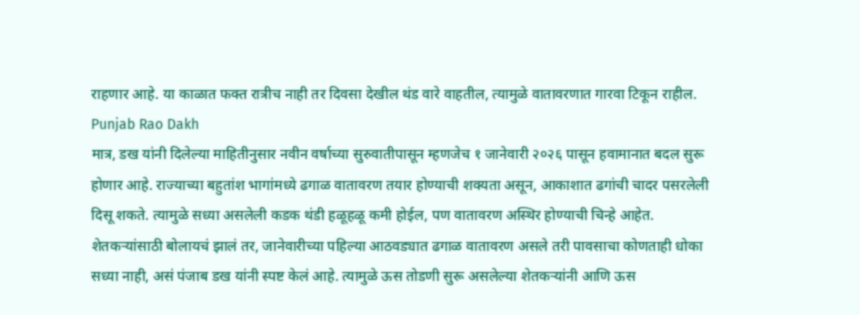राहणार आहे. या काळात फक्त रात्रीच नाही तर दिवसा देखील थंड वारे वाहतील, त्यामुळे वातावरणात गारवा टिकून राहील. Punjab Rao Dakh
मात्र, डख यांनी दिलेल्या माहितीनुसार नवीन वर्षाच्या सुरुवातीपासून म्हणजेच १ जानेवारी २०२६ पासून हवामानात बदल सुरू होणार आहे. राज्याच्या बहुतांश भागांमध्ये ढगाळ वातावरण तयार होण्याची शक्यता असून, आकाशात ढगांची चादर पसरलेली दिसू शकते. त्यामुळे सध्या असलेली कडक थंडी हळूहळू कमी होईल, पण वातावरण अस्थिर होण्याची चिन्हे आहेत.
शेतकऱ्यांसाठी बोलायचं झालं तर, जानेवारीच्या पहिल्या आठवड्यात ढगाळ वातावरण असले तरी पावसाचा कोणताही धोका सध्या नाही, असं पंजाब डख यांनी स्पष्ट केलं आहे. त्यामुळे ऊस तोडणी सुरू असलेल्या शेतकऱ्यांनी आणि ऊस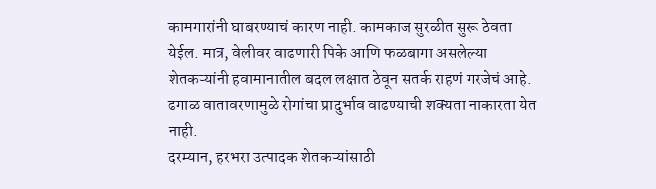कामगारांनी घाबरण्याचं कारण नाही. कामकाज सुरळीत सुरू ठेवता येईल. मात्र, वेलीवर वाढणारी पिके आणि फळबागा असलेल्या शेतकऱ्यांनी हवामानातील बदल लक्षात ठेवून सतर्क राहणं गरजेचं आहे. ढगाळ वातावरणामुळे रोगांचा प्रादुर्भाव वाढण्याची शक्यता नाकारता येत नाही.
दरम्यान, हरभरा उत्पादक शेतकऱ्यांसाठी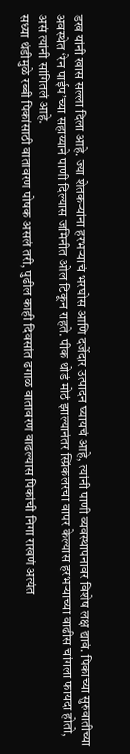डख यांनी खास सल्ला दिला आहे. ज्या शेतकऱ्यांना हरभऱ्याचं भरघोस आणि दर्जेदार उत्पादन घ्यायचं आहे, त्यांनी पाणी व्यवस्थापनावर विशेष लक्ष द्यावं. पिकाच्या सुरुवातीच्या अवस्थेत ‘रेन पाईप’च्या सहाय्याने पाणी दिल्यास जमिनीत ओल टिकून राहते. पीक थोडं मोठं झाल्यानंतर स्प्रिंकलरचा वापर केल्यास हरभऱ्याच्या वाढीस चांगला फायदा होतो, असं त्यांनी सांगितलं आहे.
सध्या थंडीमुळे रब्बी पिकांसाठी वातावरण पोषक असलं तरी, पुढील काही दिवसांत ढगाळ वातावरण वाढल्यास पिकांची निगा राखणं अत्यंत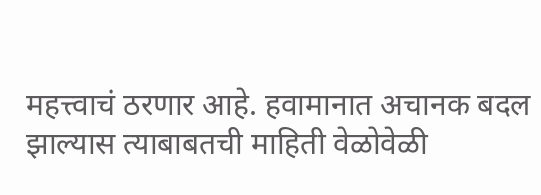महत्त्वाचं ठरणार आहे. हवामानात अचानक बदल झाल्यास त्याबाबतची माहिती वेळोवेळी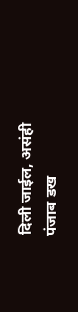दिली जाईल, असंही पंजाब डख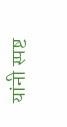यांनी स्पष्ट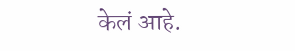केलं आहे.